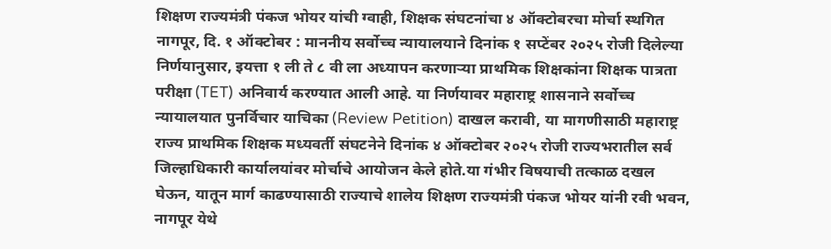शिक्षण राज्यमंत्री पंकज भोयर यांची ग्वाही, शिक्षक संघटनांचा ४ ऑक्टोबरचा मोर्चा स्थगित
नागपूर, दि. १ ऑक्टोबर : माननीय सर्वोच्च न्यायालयाने दिनांक १ सप्टेंबर २०२५ रोजी दिलेल्या निर्णयानुसार, इयत्ता १ ली ते ८ वी ला अध्यापन करणाऱ्या प्राथमिक शिक्षकांना शिक्षक पात्रता परीक्षा (TET) अनिवार्य करण्यात आली आहे. या निर्णयावर महाराष्ट्र शासनाने सर्वोच्च न्यायालयात पुनर्विचार याचिका (Review Petition) दाखल करावी, या मागणीसाठी महाराष्ट्र राज्य प्राथमिक शिक्षक मध्यवर्ती संघटनेने दिनांक ४ ऑक्टोबर २०२५ रोजी राज्यभरातील सर्व जिल्हाधिकारी कार्यालयांवर मोर्चाचे आयोजन केले होते.या गंभीर विषयाची तत्काळ दखल घेऊन, यातून मार्ग काढण्यासाठी राज्याचे शालेय शिक्षण राज्यमंत्री पंकज भोयर यांनी रवी भवन, नागपूर येथे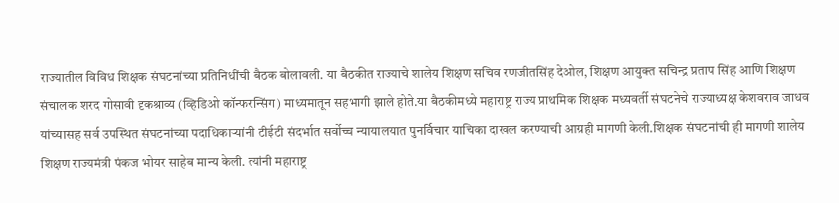राज्यातील विविध शिक्षक संघटनांच्या प्रतिनिधींची बैठक बोलावली. या बैठकीत राज्याचे शालेय शिक्षण सचिव रणजीतसिंह देओल, शिक्षण आयुक्त सचिन्द्र प्रताप सिंह आणि शिक्षण संचालक शरद गोसावी दृकश्राव्य (व्हिडिओ कॉन्फरन्सिंग) माध्यमातून सहभागी झाले होते.या बैठकीमध्ये महाराष्ट्र राज्य प्राथमिक शिक्षक मध्यवर्ती संघटनेचे राज्याध्यक्ष केशवराव जाधव यांच्यासह सर्व उपस्थित संघटनांच्या पदाधिकाऱ्यांनी टीईटी संदर्भात सर्वोच्च न्यायालयात पुनर्विचार याचिका दाखल करण्याची आग्रही मागणी केली.शिक्षक संघटनांची ही मागणी शालेय शिक्षण राज्यमंत्री पंकज भोयर साहेब मान्य केली. त्यांनी महाराष्ट्र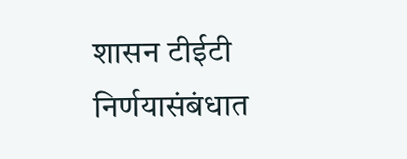शासन टीईटी निर्णयासंबंधात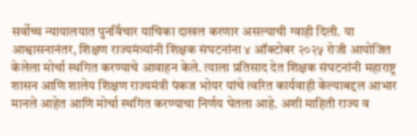सर्वोच्च न्यायालयात पुनर्विचार याचिका दाखल करणार असल्याची ग्वाही दिली. या आश्वासनानंतर, शिक्षण राज्यमंत्र्यांनी शिक्षक संघटनांना ४ ऑक्टोबर २०२५ रोजी आयोजित केलेला मोर्चा स्थगित करण्याचे आवाहन केले. त्याला प्रतिसाद देत शिक्षक संघटनांनी महाराष्ट्र शासन आणि शालेय शिक्षण राज्यमंत्री पंकज भोयर यांचे त्वरित कार्यवाही केल्याबद्दल आभार मानले आहेत आणि मोर्चा स्थगित करण्याचा निर्णय घेतला आहे. अशी माहिती राज्य व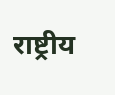राष्ट्रीय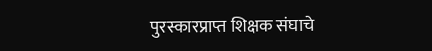पुरस्कारप्राप्त शिक्षक संघाचे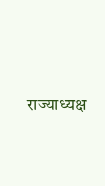राज्याध्यक्ष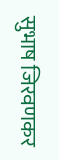सुभाष जिरवणकर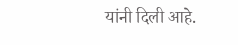यांनी दिली आहे.